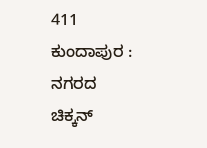411
ಕುಂದಾಪುರ : ನಗರದ ಚಿಕ್ಕನ್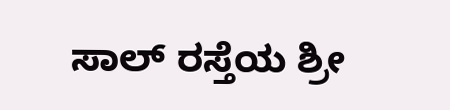ಸಾಲ್ ರಸ್ತೆಯ ಶ್ರೀ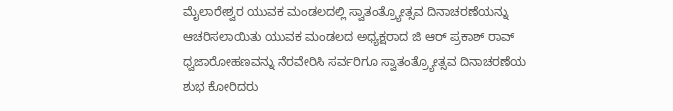ಮೈಲಾರೇಶ್ವರ ಯುವಕ ಮಂಡಲದಲ್ಲಿ ಸ್ವಾತಂತ್ರ್ಯೋತ್ಸವ ದಿನಾಚರಣೆಯನ್ನು ಆಚರಿಸಲಾಯಿತು ಯುವಕ ಮಂಡಲದ ಅಧ್ಯಕ್ಷರಾದ ಜಿ ಆರ್ ಪ್ರಕಾಶ್ ರಾವ್ ಧ್ವಜಾರೋಹಣವನ್ನು ನೆರವೇರಿಸಿ ಸರ್ವರಿಗೂ ಸ್ವಾತಂತ್ರ್ಯೋತ್ಸವ ದಿನಾಚರಣೆಯ ಶುಭ ಕೋರಿದರು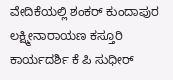ವೇದಿಕೆಯಲ್ಲಿ ಶಂಕರ್ ಕುಂದಾಪುರ ಲಕ್ಷ್ಮೀನಾರಾಯಣ ಕಸ್ತೂರಿ ಕಾರ್ಯದರ್ಶಿ ಕೆ ಪಿ ಸುಧೀರ್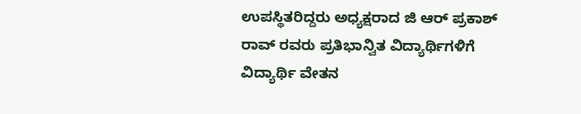ಉಪಸ್ಥಿತರಿದ್ದರು ಅಧ್ಯಕ್ಷರಾದ ಜಿ ಆರ್ ಪ್ರಕಾಶ್ ರಾವ್ ರವರು ಪ್ರತಿಭಾನ್ವಿತ ವಿದ್ಯಾರ್ಥಿಗಳಿಗೆ ವಿದ್ಯಾರ್ಥಿ ವೇತನ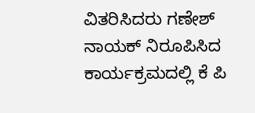ವಿತರಿಸಿದರು ಗಣೇಶ್ ನಾಯಕ್ ನಿರೂಪಿಸಿದ ಕಾರ್ಯಕ್ರಮದಲ್ಲಿ ಕೆ ಪಿ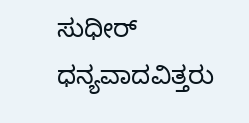ಸುಧೀರ್ ಧನ್ಯವಾದವಿತ್ತರು